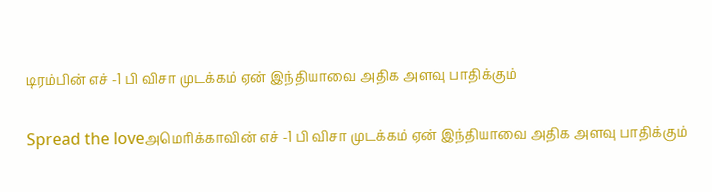டிரம்பின் எச் -1 பி விசா முடக்கம் ஏன் இந்தியாவை அதிக அளவு பாதிக்கும்

Spread the loveஅமெரிக்காவின் எச் -1 பி விசா முடக்கம் ஏன் இந்தியாவை அதிக அளவு பாதிக்கும்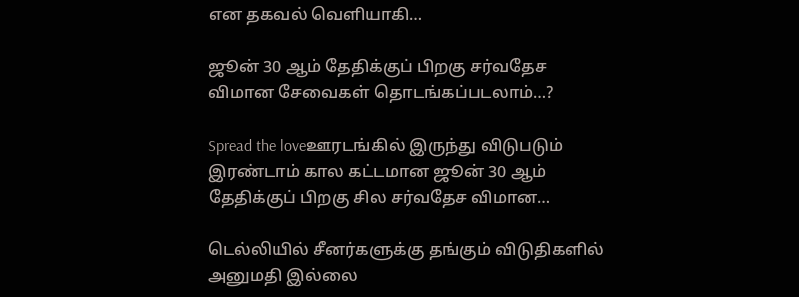என தகவல் வெளியாகி…

ஜூன் 30 ஆம் தேதிக்குப் பிறகு சர்வதேச விமான சேவைகள் தொடங்கப்படலாம்…?

Spread the loveஊரடங்கில் இருந்து விடுபடும் இரண்டாம் கால கட்டமான ஜூன் 30 ஆம் தேதிக்குப் பிறகு சில சர்வதேச விமான…

டெல்லியில் சீனர்களுக்கு தங்கும் விடுதிகளில் அனுமதி இல்லை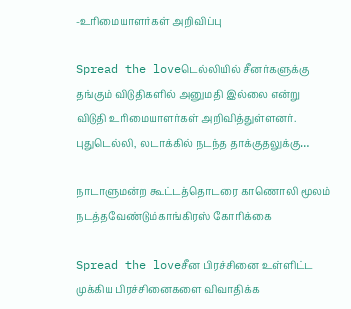-உரிமையாளர்கள் அறிவிப்பு

Spread the loveடெல்லியில் சீனர்களுக்கு தங்கும் விடுதிகளில் அனுமதி இல்லை என்று விடுதி உரிமையாளர்கள் அறிவித்துள்ளனர். புதுடெல்லி, லடாக்கில் நடந்த தாக்குதலுக்கு…

நாடாளுமன்ற கூட்டத்தொடரை காணொலி மூலம் நடத்தவேண்டும்காங்கிரஸ் கோரிக்கை

Spread the loveசீன பிரச்சினை உள்ளிட்ட முக்கிய பிரச்சினைகளை விவாதிக்க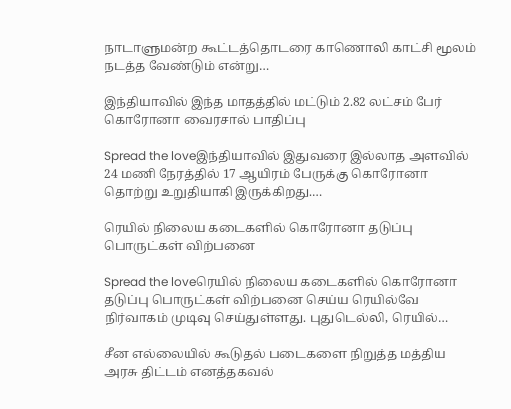நாடாளுமன்ற கூட்டத்தொடரை காணொலி காட்சி மூலம் நடத்த வேண்டும் என்று…

இந்தியாவில் இந்த மாதத்தில் மட்டும் 2.82 லட்சம் பேர் கொரோனா வைரசால் பாதிப்பு

Spread the loveஇந்தியாவில் இதுவரை இல்லாத அளவில் 24 மணி நேரத்தில் 17 ஆயிரம் பேருக்கு கொரோனா தொற்று உறுதியாகி இருக்கிறது.…

ரெயில் நிலைய கடைகளில் கொரோனா தடுப்பு பொருட்கள் விற்பனை

Spread the loveரெயில் நிலைய கடைகளில் கொரோனா தடுப்பு பொருட்கள் விற்பனை செய்ய ரெயில்வே நிர்வாகம் முடிவு செய்துள்ளது. புதுடெல்லி, ரெயில்…

சீன எல்லையில் கூடுதல் படைகளை நிறுத்த மத்திய அரசு திட்டம் எனத்தகவல்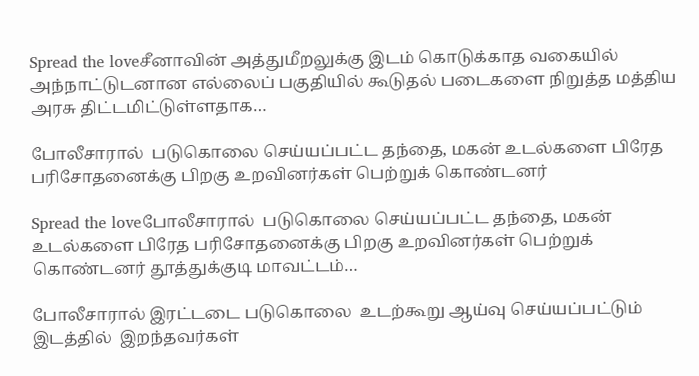Spread the loveசீனாவின் அத்துமீறலுக்கு இடம் கொடுக்காத வகையில் அந்நாட்டுடனான எல்லைப் பகுதியில் கூடுதல் படைகளை நிறுத்த மத்திய அரசு திட்டமிட்டுள்ளதாக…

போலீசாரால்  படுகொலை செய்யப்பட்ட தந்தை, மகன் உடல்களை பிரேத பரிசோதனைக்கு பிறகு உறவினர்கள் பெற்றுக் கொண்டனர்

Spread the loveபோலீசாரால்  படுகொலை செய்யப்பட்ட தந்தை, மகன் உடல்களை பிரேத பரிசோதனைக்கு பிறகு உறவினர்கள் பெற்றுக் கொண்டனர் தூத்துக்குடி மாவட்டம்…

போலீசாரால் இரட்டடை படுகொலை  உடற்கூறு ஆய்வு செய்யப்பட்டும் இடத்தில்  இறந்தவர்கள்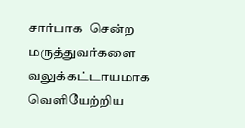சார்பாக  சென்ற  மருத்துவர்களை வலுக்கட்டாயமாக  வெளியேற்றிய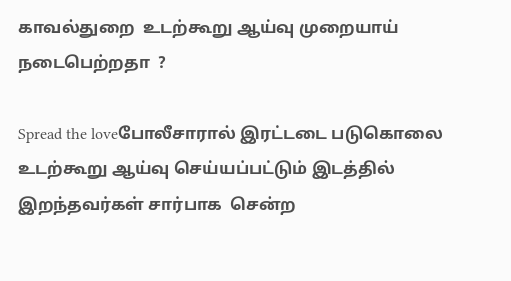காவல்துறை  உடற்கூறு ஆய்வு முறையாய் நடைபெற்றதா  ?

Spread the loveபோலீசாரால் இரட்டடை படுகொலை  உடற்கூறு ஆய்வு செய்யப்பட்டும் இடத்தில்    இறந்தவர்கள் சார்பாக  சென்ற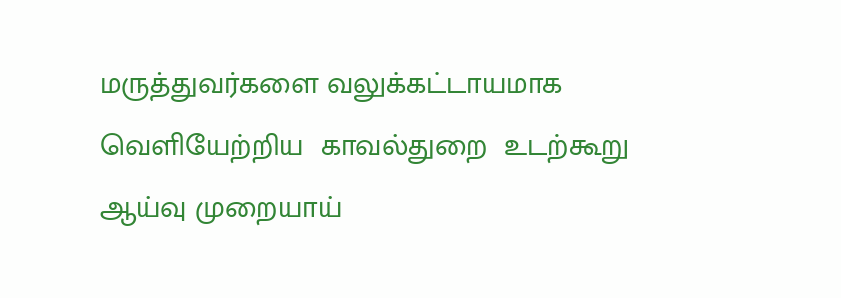மருத்துவர்களை வலுக்கட்டாயமாக  வெளியேற்றிய  காவல்துறை  உடற்கூறு ஆய்வு முறையாய்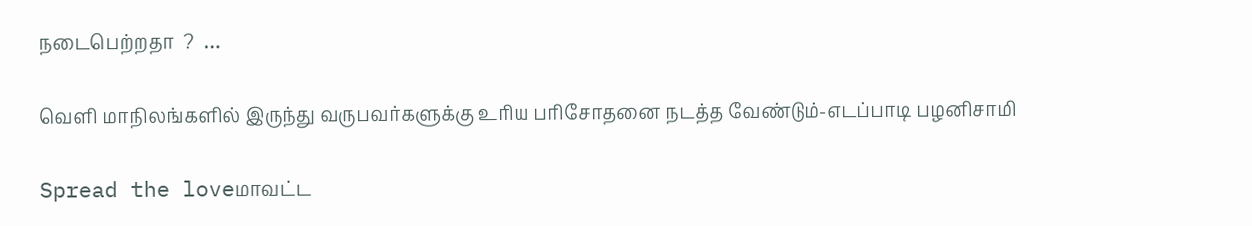நடைபெற்றதா  ?  …

வெளி மாநிலங்களில் இருந்து வருபவர்களுக்கு உரிய பரிசோதனை நடத்த வேண்டும்-எடப்பாடி பழனிசாமி

Spread the loveமாவட்ட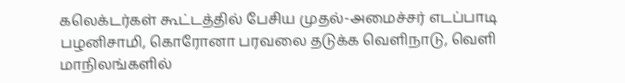கலெக்டர்கள் கூட்டத்தில் பேசிய முதல்-அமைச்சர் எடப்பாடி பழனிசாமி, கொரோனா பரவலை தடுக்க வெளிநாடு, வெளி மாநிலங்களில்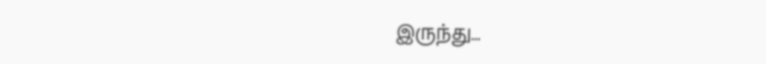இருந்து…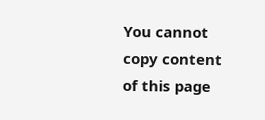You cannot copy content of this page